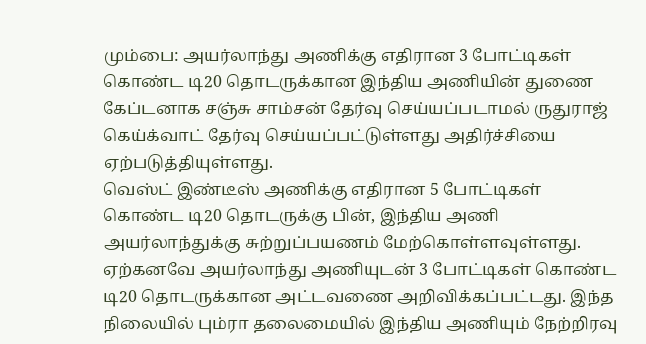மும்பை: அயர்லாந்து அணிக்கு எதிரான 3 போட்டிகள் கொண்ட டி20 தொடருக்கான இந்திய அணியின் துணை கேப்டனாக சஞ்சு சாம்சன் தேர்வு செய்யப்படாமல் ருதுராஜ் கெய்க்வாட் தேர்வு செய்யப்பட்டுள்ளது அதிர்ச்சியை ஏற்படுத்தியுள்ளது.
வெஸ்ட் இண்டீஸ் அணிக்கு எதிரான 5 போட்டிகள் கொண்ட டி20 தொடருக்கு பின், இந்திய அணி அயர்லாந்துக்கு சுற்றுப்பயணம் மேற்கொள்ளவுள்ளது. ஏற்கனவே அயர்லாந்து அணியுடன் 3 போட்டிகள் கொண்ட டி20 தொடருக்கான அட்டவணை அறிவிக்கப்பட்டது. இந்த நிலையில் பும்ரா தலைமையில் இந்திய அணியும் நேற்றிரவு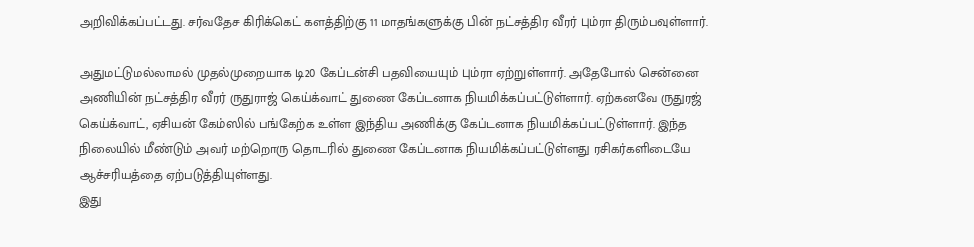அறிவிக்கப்பட்டது. சர்வதேச கிரிக்கெட் களத்திற்கு 11 மாதங்களுக்கு பின் நட்சத்திர வீரர் பும்ரா திரும்பவுள்ளார்.

அதுமட்டுமல்லாமல் முதல்முறையாக டி20 கேப்டன்சி பதவியையும் பும்ரா ஏற்றுள்ளார். அதேபோல் சென்னை அணியின் நட்சத்திர வீரர் ருதுராஜ் கெய்க்வாட் துணை கேப்டனாக நியமிக்கப்பட்டுள்ளார். ஏற்கனவே ருதுரஜ் கெய்க்வாட், ஏசியன் கேம்ஸில் பங்கேற்க உள்ள இந்திய அணிக்கு கேப்டனாக நியமிக்கப்பட்டுள்ளார். இந்த நிலையில் மீண்டும் அவர் மற்றொரு தொடரில் துணை கேப்டனாக நியமிக்கப்பட்டுள்ளது ரசிகர்களிடையே ஆச்சரியத்தை ஏற்படுத்தியுள்ளது.
இது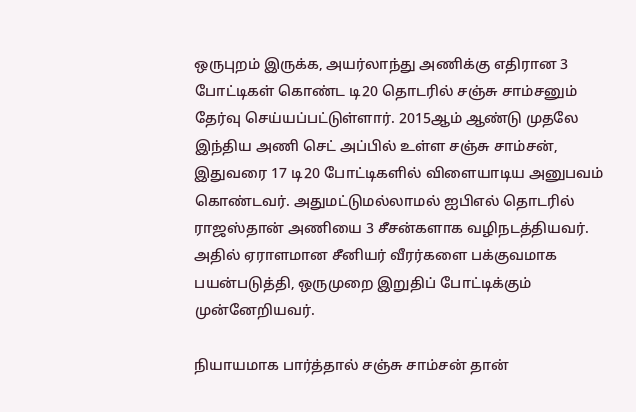ஒருபுறம் இருக்க, அயர்லாந்து அணிக்கு எதிரான 3 போட்டிகள் கொண்ட டி20 தொடரில் சஞ்சு சாம்சனும் தேர்வு செய்யப்பட்டுள்ளார். 2015ஆம் ஆண்டு முதலே இந்திய அணி செட் அப்பில் உள்ள சஞ்சு சாம்சன், இதுவரை 17 டி20 போட்டிகளில் விளையாடிய அனுபவம் கொண்டவர். அதுமட்டுமல்லாமல் ஐபிஎல் தொடரில் ராஜஸ்தான் அணியை 3 சீசன்களாக வழிநடத்தியவர். அதில் ஏராளமான சீனியர் வீரர்களை பக்குவமாக பயன்படுத்தி, ஒருமுறை இறுதிப் போட்டிக்கும் முன்னேறியவர்.

நியாயமாக பார்த்தால் சஞ்சு சாம்சன் தான்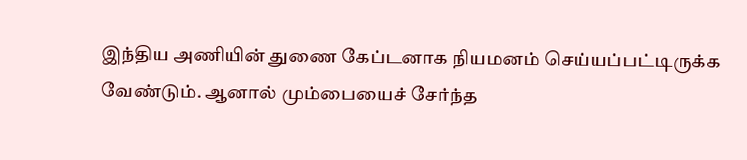இந்திய அணியின் துணை கேப்டனாக நியமனம் செய்யப்பட்டிருக்க வேண்டும். ஆனால் மும்பையைச் சேர்ந்த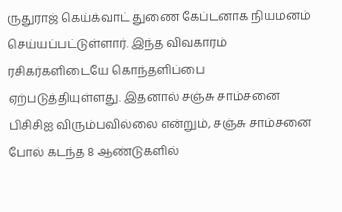ருதுராஜ் கெய்க்வாட் துணை கேப்டனாக நியமனம் செய்யப்பட்டுள்ளார். இந்த விவகாரம் ரசிகர்களிடையே கொந்தளிப்பை ஏற்படுத்தியுள்ளது. இதனால் சஞ்சு சாம்சனை பிசிசிஐ விரும்பவில்லை என்றும், சஞ்சு சாம்சனை போல் கடந்த 8 ஆண்டுகளில்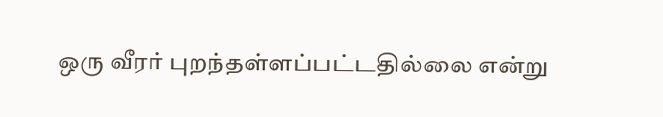ஒரு வீரர் புறந்தள்ளப்பட்டதில்லை என்று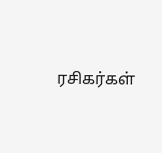ரசிகர்கள்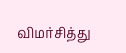விமர்சித்து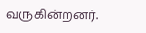வருகின்றனர்.